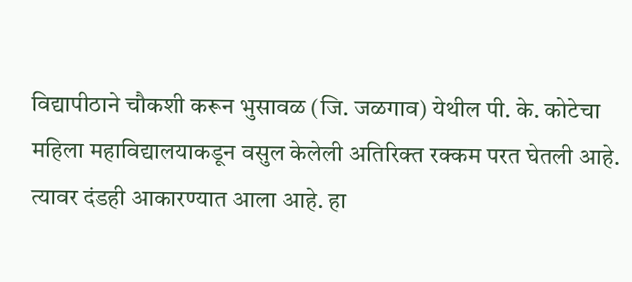विद्यापीठाने चौकशी करून भुसावळ (जि. जळगाव) येथील पी. के. कोटेचा महिला महाविद्यालयाकडून वसुल केलेली अतिरिक्त रक्कम परत घेतली आहे. त्यावर दंडही आकारण्यात आला आहे. हा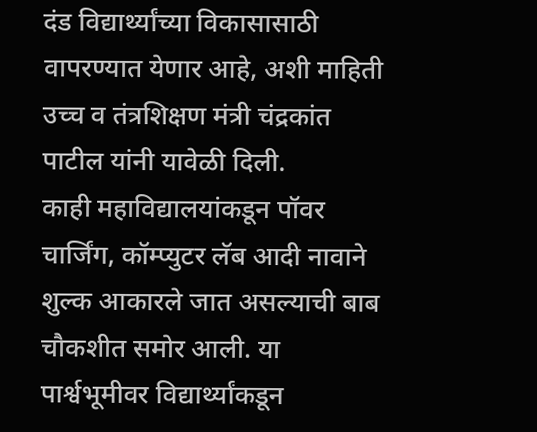दंड विद्यार्थ्यांच्या विकासासाठी वापरण्यात येणार आहे, अशी माहिती उच्च व तंत्रशिक्षण मंत्री चंद्रकांत पाटील यांनी यावेळी दिली.
काही महाविद्यालयांकडून पॉवर चार्जिंग, कॉम्प्युटर लॅब आदी नावाने शुल्क आकारले जात असल्याची बाब चौकशीत समोर आली. या पार्श्वभूमीवर विद्यार्थ्यांकडून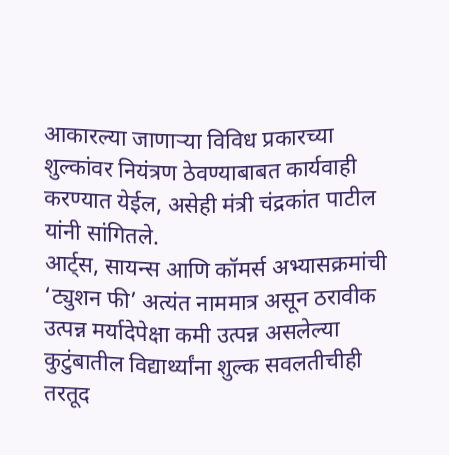आकारल्या जाणाऱ्या विविध प्रकारच्या शुल्कांवर नियंत्रण ठेवण्याबाबत कार्यवाही करण्यात येईल, असेही मंत्री चंद्रकांत पाटील यांनी सांगितले.
आर्ट्स, सायन्स आणि कॉमर्स अभ्यासक्रमांची ‘ट्युशन फी’ अत्यंत नाममात्र असून ठरावीक उत्पन्न मर्यादेपेक्षा कमी उत्पन्न असलेल्या कुटुंबातील विद्यार्थ्यांना शुल्क सवलतीचीही तरतूद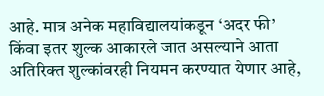आहे. मात्र अनेक महाविद्यालयांकडून ‘अदर फी’ किंवा इतर शुल्क आकारले जात असल्याने आता अतिरिक्त शुल्कांवरही नियमन करण्यात येणार आहे,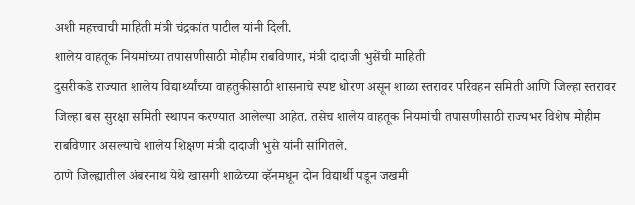अशी महत्त्वाची माहिती मंत्री चंद्रकांत पाटील यांनी दिली.
शालेय वाहतूक नियमांच्या तपासणीसाठी मोहीम राबविणार, मंत्री दादाजी भुसेंची माहिती
दुसरीकडे राज्यात शालेय विद्यार्थ्यांच्या वाहतुकीसाठी शासनाचे स्पष्ट धोरण असून शाळा स्तरावर परिवहन समिती आणि जिल्हा स्तरावर जिल्हा बस सुरक्षा समिती स्थापन करण्यात आलेल्या आहेत. तसेच शालेय वाहतूक नियमांची तपासणीसाठी राज्यभर विशेष मोहीम राबविणार असल्याचे शालेय शिक्षण मंत्री दादाजी भुसे यांनी सांगितले.
ठाणे जिल्ह्यातील अंबरनाथ येथे खासगी शाळेच्या व्हॅनमधून दोन विद्यार्थी पडून जखमी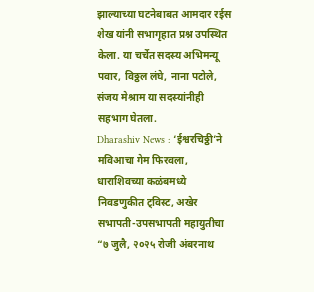झाल्याच्या घटनेबाबत आमदार रईस शेख यांनी सभागृहात प्रश्न उपस्थित केला. या चर्चेत सदस्य अभिमन्यू पवार, विठ्ठल लंघे, नाना पटोले, संजय मेश्राम या सदस्यांनीही सहभाग घेतला.
Dharashiv News : ‘ईश्वरचिठ्ठी’ने मविआचा गेम फिरवला, धाराशिवच्या कळंबमध्ये निवडणुकीत ट्विस्ट, अखेर सभापती-उपसभापती महायुतीचा
“७ जुलै, २०२५ रोजी अंबरनाथ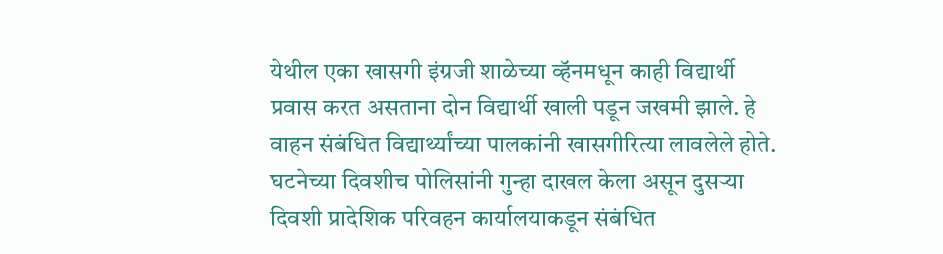येथील एका खासगी इंग्रजी शाळेच्या व्हॅनमधून काही विद्यार्थी प्रवास करत असताना दोन विद्यार्थी खाली पडून जखमी झाले. हे वाहन संबंधित विद्यार्थ्यांच्या पालकांनी खासगीरित्या लावलेले होते. घटनेच्या दिवशीच पोलिसांनी गुन्हा दाखल केला असून दुसऱ्या दिवशी प्रादेशिक परिवहन कार्यालयाकडून संबंधित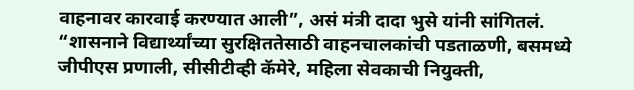वाहनावर कारवाई करण्यात आली”, असं मंत्री दादा भुसे यांनी सांगितलं.
“शासनाने विद्यार्थ्यांच्या सुरक्षिततेसाठी वाहनचालकांची पडताळणी, बसमध्ये जीपीएस प्रणाली, सीसीटीव्ही कॅमेरे, महिला सेवकाची नियुक्ती,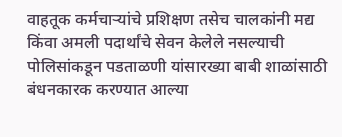वाहतूक कर्मचाऱ्यांचे प्रशिक्षण तसेच चालकांनी मद्य किंवा अमली पदार्थांचे सेवन केलेले नसल्याची पोलिसांकडून पडताळणी यांसारख्या बाबी शाळांसाठी बंधनकारक करण्यात आल्या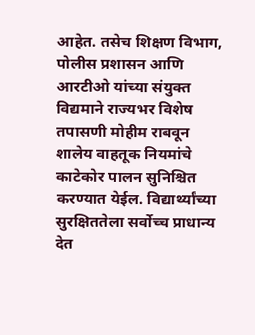आहेत. तसेच शिक्षण विभाग, पोलीस प्रशासन आणि आरटीओ यांच्या संयुक्त विद्यमाने राज्यभर विशेष तपासणी मोहीम राबवून शालेय वाहतूक नियमांचे काटेकोर पालन सुनिश्चित करण्यात येईल. विद्यार्थ्यांच्या सुरक्षिततेला सर्वोच्च प्राधान्य देत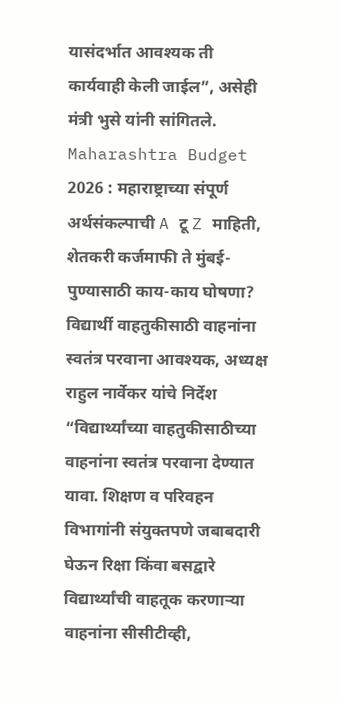यासंदर्भात आवश्यक ती कार्यवाही केली जाईल”, असेही मंत्री भुसे यांनी सांगितले.
Maharashtra Budget 2026 : महाराष्ट्राच्या संपूर्ण अर्थसंकल्पाची A टू Z माहिती, शेतकरी कर्जमाफी ते मुंबई-पुण्यासाठी काय-काय घोषणा?
विद्यार्थी वाहतुकीसाठी वाहनांना स्वतंत्र परवाना आवश्यक, अध्यक्ष राहुल नार्वेकर यांचे निर्देश
“विद्यार्थ्यांच्या वाहतुकीसाठीच्या वाहनांना स्वतंत्र परवाना देण्यात यावा. शिक्षण व परिवहन विभागांनी संयुक्तपणे जबाबदारी घेऊन रिक्षा किंवा बसद्वारे विद्यार्थ्यांची वाहतूक करणाऱ्या वाहनांना सीसीटीव्ही,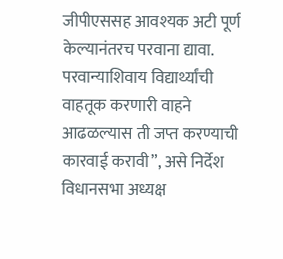जीपीएससह आवश्यक अटी पूर्ण केल्यानंतरच परवाना द्यावा. परवान्याशिवाय विद्यार्थ्यांची वाहतूक करणारी वाहने आढळल्यास ती जप्त करण्याची कारवाई करावी”, असे निर्देश विधानसभा अध्यक्ष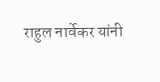राहुल नार्वेकर यांनी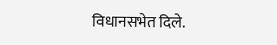विधानसभेत दिले.